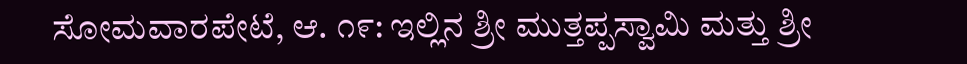ಸೋಮವಾರಪೇಟೆ, ಆ. ೧೯: ಇಲ್ಲಿನ ಶ್ರೀ ಮುತ್ತಪ್ಪಸ್ವಾಮಿ ಮತ್ತು ಶ್ರೀ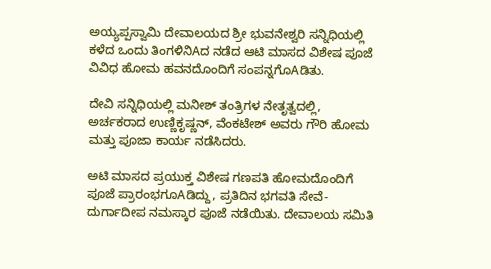ಅಯ್ಯಪ್ಪಸ್ವಾಮಿ ದೇವಾಲಯದ ಶ್ರೀ ಭುವನೇಶ್ವರಿ ಸನ್ನಿಧಿಯಲ್ಲಿ ಕಳೆದ ಒಂದು ತಿಂಗಳಿನಿAದ ನಡೆದ ಆಟಿ ಮಾಸದ ವಿಶೇಷ ಪೂಜೆ ವಿವಿಧ ಹೋಮ ಹವನದೊಂದಿಗೆ ಸಂಪನ್ನಗೊAಡಿತು.

ದೇವಿ ಸನ್ನಿಧಿಯಲ್ಲಿ ಮನೀಶ್ ತಂತ್ರಿಗಳ ನೇತೃತ್ವದಲ್ಲಿ, ಅರ್ಚಕರಾದ ಉಣ್ಣಿಕೃಷ್ಣನ್, ವೆಂಕಟೇಶ್ ಅವರು ಗೌರಿ ಹೋಮ ಮತ್ತು ಪೂಜಾ ಕಾರ್ಯ ನಡೆಸಿದರು.

ಅಟಿ ಮಾಸದ ಪ್ರಯುಕ್ತ ವಿಶೇಷ ಗಣಪತಿ ಹೋಮದೊಂದಿಗೆ ಪೂಜೆ ಪ್ರಾರಂಭಗೂAಡಿದ್ದು, ಪ್ರತಿದಿನ ಭಗವತಿ ಸೇವೆ-ದುರ್ಗಾದೀಪ ನಮಸ್ಕಾರ ಪೂಜೆ ನಡೆಯಿತು. ದೇವಾಲಯ ಸಮಿತಿ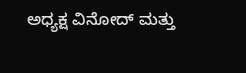ಅಧ್ಯಕ್ಷ ವಿನೋದ್ ಮತ್ತು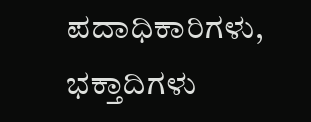ಪದಾಧಿಕಾರಿಗಳು, ಭಕ್ತಾದಿಗಳು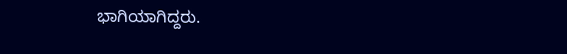ಭಾಗಿಯಾಗಿದ್ದರು.